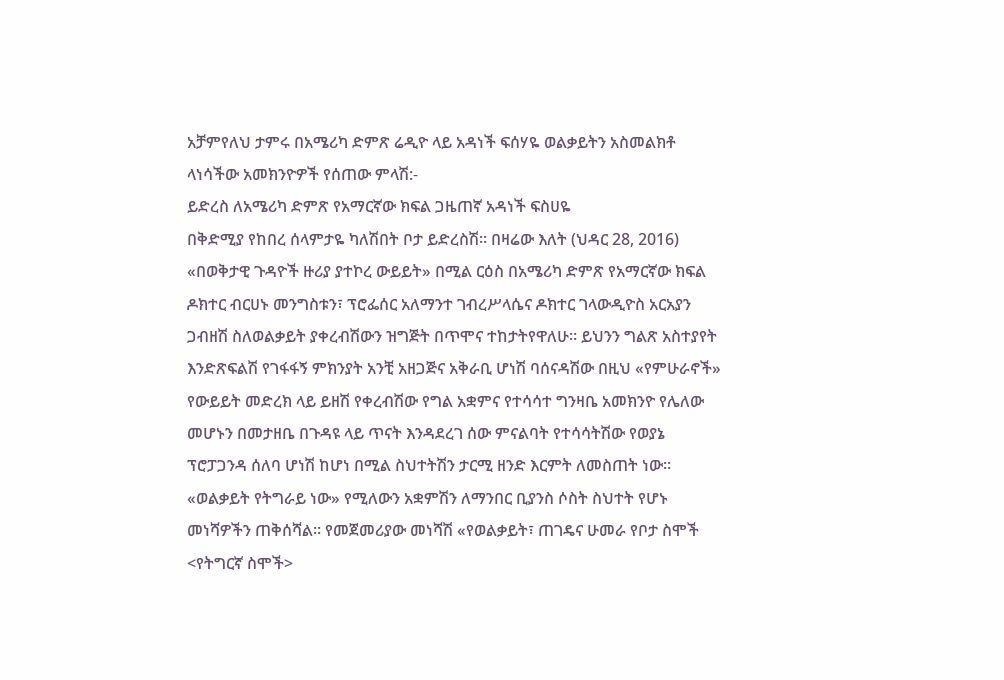አቻምየለህ ታምሩ በአሜሪካ ድምጽ ሬዲዮ ላይ አዳነች ፍሰሃዬ ወልቃይትን አስመልክቶ ላነሳችው አመክንዮዎች የሰጠው ምላሽ:-
ይድረስ ለአሜሪካ ድምጽ የአማርኛው ክፍል ጋዜጠኛ አዳነች ፍስሀዬ
በቅድሚያ የከበረ ሰላምታዬ ካለሽበት ቦታ ይድረስሽ። በዛሬው እለት (ህዳር 28, 2016) «በወቅታዊ ጉዳዮች ዙሪያ ያተኮረ ውይይት» በሚል ርዕስ በአሜሪካ ድምጽ የአማርኛው ክፍል ዶክተር ብርሀኑ መንግስቱን፣ ፕሮፌሰር አለማንተ ገብረሥላሴና ዶክተር ገላውዲዮስ አርአያን ጋብዘሽ ስለወልቃይት ያቀረብሽውን ዝግጅት በጥሞና ተከታትየዋለሁ። ይህንን ግልጽ አስተያየት እንድጽፍልሽ የገፋፋኝ ምክንያት አንቺ አዘጋጅና አቅራቢ ሆነሽ ባሰናዳሽው በዚህ «የምሁራኖች» የውይይት መድረክ ላይ ይዘሽ የቀረብሽው የግል አቋምና የተሳሳተ ግንዛቤ አመክንዮ የሌለው መሆኑን በመታዘቤ በጉዳዩ ላይ ጥናት እንዳደረገ ሰው ምናልባት የተሳሳትሽው የወያኔ ፕሮፓጋንዳ ሰለባ ሆነሽ ከሆነ በሚል ስህተትሽን ታርሚ ዘንድ እርምት ለመስጠት ነው።
«ወልቃይት የትግራይ ነው» የሚለውን አቋምሽን ለማንበር ቢያንስ ሶስት ስህተት የሆኑ መነሻዎችን ጠቅሰሻል። የመጀመሪያው መነሻሽ «የወልቃይት፣ ጠገዴና ሁመራ የቦታ ስሞች <የትግርኛ ስሞች>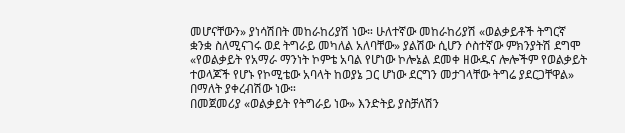መሆናቸውን» ያነሳሽበት መከራከሪያሽ ነው። ሁለተኛው መከራከሪያሽ «ወልቃይቶች ትግርኛ ቋንቋ ስለሚናገሩ ወደ ትግራይ መካለል አለባቸው» ያልሽው ሲሆን ሶስተኛው ምክንያትሽ ደግሞ «የወልቃይት የአማራ ማንነት ኮምቴ አባል የሆነው ኮሎኔል ደመቀ ዘውዱና ሎሎችም የወልቃይት ተወላጆች የሆኑ የኮሚቴው አባላት ከወያኔ ጋር ሆነው ደርግን መታገላቸው ትግሬ ያደርጋቸዋል» በማለት ያቀረብሽው ነው።
በመጀመሪያ «ወልቃይት የትግራይ ነው» እንድትይ ያስቻለሽን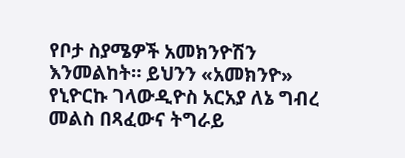የቦታ ስያሜዎች አመክንዮሽን እንመልከት። ይህንን «አመክንዮ» የኒዮርኩ ገላውዲዮስ አርአያ ለኔ ግብረ መልስ በጻፈውና ትግራይ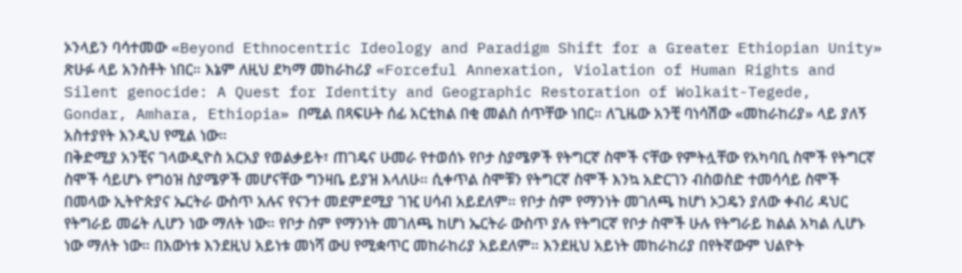ኦንላይን ባሳተመው «Beyond Ethnocentric Ideology and Paradigm Shift for a Greater Ethiopian Unity» ጽሁፉ ላይ አንስቶት ነበር። እኔም ለዚህ ደካማ መከራከሪያ «Forceful Annexation, Violation of Human Rights and Silent genocide: A Quest for Identity and Geographic Restoration of Wolkait-Tegede, Gondar, Amhara, Ethiopia» በሚል በጻፍሁት ሰፊ አርቲክል በቂ መልስ ሰጥቸው ነበር። ለጊዜው አንቺ ባነሳሽው «መከራከሪያ» ላይ ያለኝ አስተያየት እንዲህ የሚል ነው።
በቅድሚያ አንቺና ገላውዲዮስ አርአያ የወልቃይት፣ ጠገዴና ሁመራ የተወሰኑ የቦታ ስያሜዎች የትግርኛ ስሞች ናቸው የምትሏቸው የአካባቢ ስሞች የትግርኛ ስሞች ሳይሆኑ የግዕዝ ስያሜዎች መሆናቸው ግንዛቤ ይያዝ እላለሁ። ሲቀጥል ስሞቹን የትግርኛ ስሞች እንኳ አድርገን ብስወስድ ተመሳሳይ ስሞች በመላው ኢትዮጵያና ኤርትራ ውስጥ አሉና የናንተ መደምደሚያ ገዢ ሀሳብ አይደለም። የቦታ ስም የማንነት መገለጫ ከሆነ ኦጋዴን ያለው ቀብሪ ዳህር የትግራይ መሬት ሊሆን ነው ማለት ነው። የቦታ ስም የማንነት መገለጫ ከሆነ ኤርትራ ውስጥ ያሉ የትግርኛ የቦታ ስሞች ሁሉ የትግራይ ክልል አካል ሊሆኑ ነው ማለት ነው። በእውነቱ እንደዚህ አይነቱ መነሻ ውሀ የሚቋጥር መከራከሪያ አይደለም። እንደዚህ አይነት መከራከሪያ በየትኛውም ህልዮት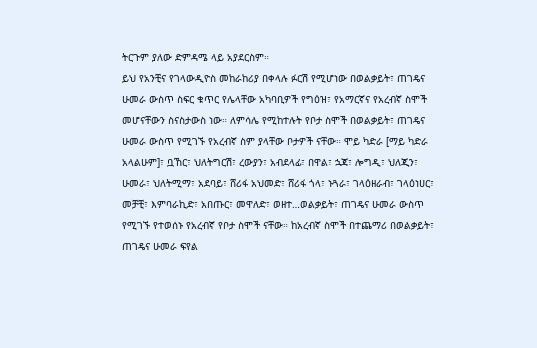ትርጉም ያለው ድምዳሜ ላይ አያደርስም።
ይህ የአንቺና የገላውዲዮስ መከራከሪያ በቀላሉ ፉርሽ የሚሆነው በወልቃይት፣ ጠገዴና ሁመራ ውስጥ ስፍር ቁጥር የሌላቸው አካባቢዎች የግዕዝ፣ የአማርኛና የአረብኛ ስሞች መሆናቸውን ስናስታውስ ነው። ለምሳሌ የሚከተሉት የቦታ ስሞች በወልቃይት፣ ጠገዴና ሁመራ ውስጥ የሚገኙ የአረብኛ ስም ያላቸው ቦታዎች ናቸው። ሞይ ካድራ [ማይ ካድራ አላልሁም]፣ ቧኸር፣ ህለትግርሽ፣ ረውያን፣ አብደላፊ፣ በዋል፣ ኋጃ፣ ሎግዲ፣ ህለጂን፣ ሁመራ፣ ህለትሚማ፣ አደባይ፣ ሸሪፋ አህመድ፣ ሸሪፋ ጎላ፣ ኑጓራ፣ ገላዕዘራብ፣ ገላዕነሀር፣ መቻቺ፣ እምባራኪድ፣ አበጡር፣ መዋለድ፣ ወዘተ…ወልቃይት፣ ጠገዴና ሁመራ ውስጥ የሚገኙ የተወሰኑ የአረብኛ የቦታ ስሞች ናቸው። ከአረብኛ ስሞች በተጨማሪ በወልቃይት፣ ጠገዴና ሁመራ ፍየል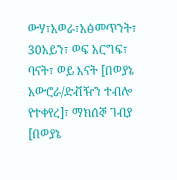ውሃ፣አወራ፣አፅመጥንት፣ 30አይን፣ ወፍ አርግፍ፣ ባናት፣ ወይ እናት [በወያኔ አውሮራ/ድቭዥን ተብሎ የተቀየረ]፣ ማክሰኞ ገብያ [በወያኔ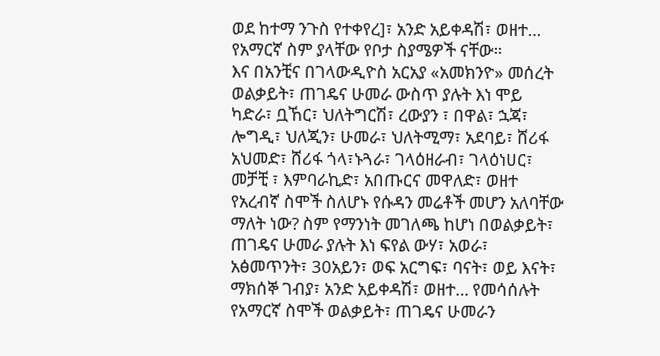ወደ ከተማ ንጉስ የተቀየረ]፣ አንድ አይቀዳሽ፣ ወዘተ… የአማርኛ ስም ያላቸው የቦታ ስያሜዎች ናቸው።
እና በአንቺና በገላውዲዮስ አርአያ «አመክንዮ» መሰረት ወልቃይት፣ ጠገዴና ሁመራ ውስጥ ያሉት እነ ሞይ ካድራ፣ ቧኸር፣ ህለትግርሽ፣ ረውያን ፣ በዋል፣ ኋጃ፣ ሎግዲ፣ ህለጂን፣ ሁመራ፣ ህለትሚማ፣ አደባይ፣ ሸሪፋ አህመድ፣ ሸሪፋ ጎላ፣ኑጓራ፣ ገላዕዘራብ፣ ገላዕነሀር፣ መቻቺ ፣ እምባራኪድ፣ አበጡርና መዋለድ፣ ወዘተ የአረብኛ ስሞች ስለሆኑ የሱዳን መሬቶች መሆን አለባቸው ማለት ነው? ስም የማንነት መገለጫ ከሆነ በወልቃይት፣ ጠገዴና ሁመራ ያሉት እነ ፍየል ውሃ፣ አወራ፣ አፅመጥንት፣ 30አይን፣ ወፍ አርግፍ፣ ባናት፣ ወይ እናት፣ ማክሰኞ ገብያ፣ አንድ አይቀዳሽ፣ ወዘተ… የመሳሰሉት የአማርኛ ስሞች ወልቃይት፣ ጠገዴና ሁመራን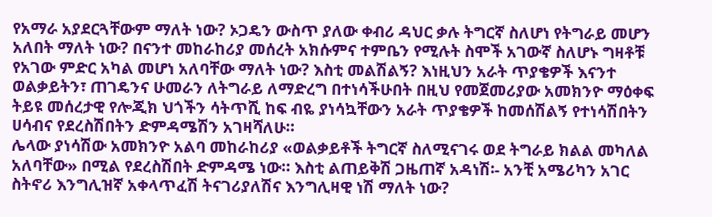የአማራ አያደርጓቸውም ማለት ነው? ኦጋዴን ውስጥ ያለው ቀብሪ ዳህር ቃሉ ትግርኛ ስለሆነ የትግራይ መሆን አለበት ማለት ነው? በናንተ መከራከሪያ መሰረት አክሱምና ተምቤን የሚሉት ስሞች አገውኛ ስለሆኑ ግዛቶቹ የአገው ምድር አካል መሆነ አለባቸው ማለት ነው? እስቲ መልሽልኝ? እነዚህን አራት ጥያቄዎች እናንተ ወልቃይትን፣ ጠገዴንና ሁመራን ለትግራይ ለማድረግ በተነሳችሁበት በዚህ የመጀመሪያው አመክንዮ ማዕቀፍ ትይዩ መሰረታዊ የሎጂክ ህጎችን ሳትጥሺ ከፍ ብዬ ያነሳኳቸውን አራት ጥያቄዎች ከመሰሽልኝ የተነሳሽበትን ሀሳብና የደረስሽበትን ድምዳሜሽን አገዛሻለሁ።
ሌላው ያነሳሽው አመክንዮ አልባ መከራከሪያ «ወልቃይቶች ትግርኛ ስለሚናገሩ ወደ ትግራይ ክልል መካለል አለባቸው» በሚል የደረስሽበት ድምዳሜ ነው። እስቲ ልጠይቅሽ ጋዜጠኛ አዳነሽ፡- አንቺ አሜሪካን አገር ስትኖሪ እንግሊዝኛ አቀላጥፈሽ ትናገሪያለሽና እንግሊዛዊ ነሽ ማለት ነው?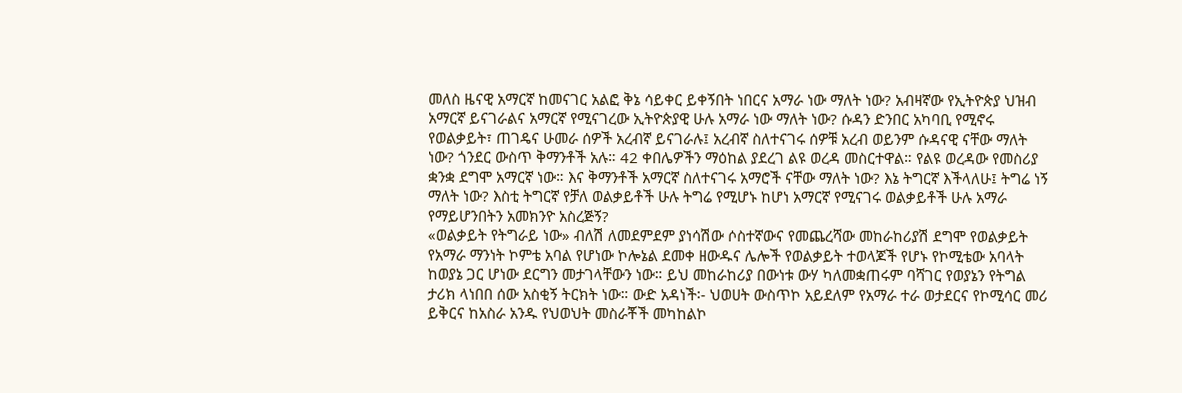መለስ ዜናዊ አማርኛ ከመናገር አልፎ ቅኔ ሳይቀር ይቀኝበት ነበርና አማራ ነው ማለት ነው? አብዛኛው የኢትዮጵያ ህዝብ አማርኛ ይናገራልና አማርኛ የሚናገረው ኢትዮጵያዊ ሁሉ አማራ ነው ማለት ነው? ሱዳን ድንበር አካባቢ የሚኖሩ የወልቃይት፣ ጠገዴና ሁመራ ሰዎች አረብኛ ይናገራሉ፤ አረብኛ ስለተናገሩ ሰዎቹ አረብ ወይንም ሱዳናዊ ናቸው ማለት ነው? ጎንደር ውስጥ ቅማንቶች አሉ። 42 ቀበሌዎችን ማዕከል ያደረገ ልዩ ወረዳ መስርተዋል። የልዩ ወረዳው የመስሪያ ቋንቋ ደግሞ አማርኛ ነው። እና ቅማንቶች አማርኛ ስለተናገሩ አማሮች ናቸው ማለት ነው? እኔ ትግርኛ እችላለሁ፤ ትግሬ ነኝ ማለት ነው? እስቲ ትግርኛ የቻለ ወልቃይቶች ሁሉ ትግሬ የሚሆኑ ከሆነ አማርኛ የሚናገሩ ወልቃይቶች ሁሉ አማራ የማይሆንበትን አመክንዮ አስረጅኝ?
«ወልቃይት የትግራይ ነው» ብለሽ ለመደምደም ያነሳሽው ሶስተኛውና የመጨረሻው መከራከሪያሽ ደግሞ የወልቃይት የአማራ ማንነት ኮምቴ አባል የሆነው ኮሎኔል ደመቀ ዘውዱና ሌሎች የወልቃይት ተወላጆች የሆኑ የኮሚቴው አባላት ከወያኔ ጋር ሆነው ደርግን መታገላቸውን ነው። ይህ መከራከሪያ በውነቱ ውሃ ካለመቋጠሩም ባሻገር የወያኔን የትግል ታሪክ ላነበበ ሰው አስቂኝ ትርክት ነው። ውድ አዳነች፡- ህወሀት ውስጥኮ አይደለም የአማራ ተራ ወታደርና የኮሚሳር መሪ ይቅርና ከአስራ አንዱ የህወህት መስራቾች መካከልኮ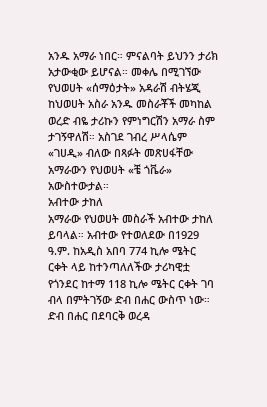አንዱ አማራ ነበር። ምናልባት ይህንን ታሪክ አታውቂው ይሆናል። መቀሌ በሚገኘው የህወሀት «ሰማዕታት» አዳራሽ ብትሄጂ ከህወሀት አስራ አንዱ መስራቾች መካከል ወረድ ብዬ ታሪኩን የምነግርሽን አማራ ስም ታገኝዋለሽ። አስገደ ገብረ ሥላሴም «ገሀዲ» ብለው በጻፉት መጽሀፋቸው አማራውን የህወሀት «ቼ ጎቬራ» አውስተውታል።
አብተው ታከለ
አማራው የህወሀት መስራች አብተው ታከለ ይባላል። አብተው የተወለደው በ1929 ዓ.ም. ከአዲስ አበባ 774 ኪሎ ሜትር ርቀት ላይ ከተንጣለለችው ታሪካዊቷ የጎንደር ከተማ 118 ኪሎ ሜትር ርቀት ገባ ብላ በምትገኝው ድብ በሐር ውስጥ ነው። ድብ በሐር በደባርቅ ወረዳ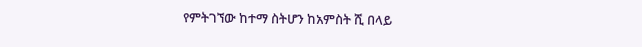የምትገኘው ከተማ ስትሆን ከአምስት ሺ በላይ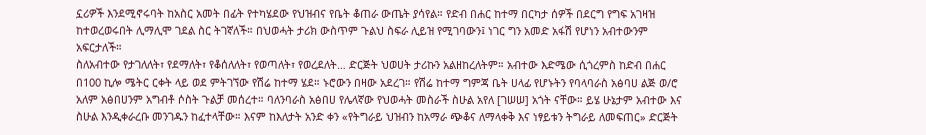ኗሪዎች እንደሚኖሩባት ከአስር አመት በፊት የተካሄደው የህዝብና የቤት ቆጠራ ውጤት ያሳየል። የድብ በሐር ከተማ በርካታ ሰዎች በደርግ የግፍ አገዛዝ ከተወረወሩበት ሊማሊሞ ገደል ስር ትገኛለች። በህወሓት ታሪክ ውስጥም ጉልህ ስፍራ ሊይዝ የሚገባውን፤ ነገር ግን አመድ አፋሽ የሆነን አብተውንም አፍርታለች።
ስለአብተው የታገለለት፣ የደማለት፣ የቆሰለለት፣ የወጣለት፣ የወረደለት… ድርጅት ህወሀት ታሪኩን አልዘከረለትም። አብተው እድሜው ሲጎረምስ ከድብ በሐር በ100 ኪሎ ሜትር ርቀት ላይ ወደ ምትገኘው የሽሬ ከተማ ሄደ። ኑሮውን በዛው አደረገ። የሽሬ ከተማ ግምጃ ቤት ሀላፊ የሆኑትን የባላባራስ አፅባሀ ልጅ ወ/ሮ አለም አፅበሀንም አግብቶ ሶስት ጉልቻ መሰረተ። ባለንባራስ አፅበሀ የሌላኛው የህወሓት መስራች ስሁል አየለ [ገሠሠ] አጎት ናቸው። ይሄ ሁኔታም አብተው እና ስሁል እንዲቀራረቡ መንገዱን ከፈተላቸው። እናም ከእለታት አንድ ቀን «የትግራይ ህዝብን ከአማራ ጭቆና ለማላቀቅ እና ነፃይቱን ትግራይ ለመፍጠር» ድርጅት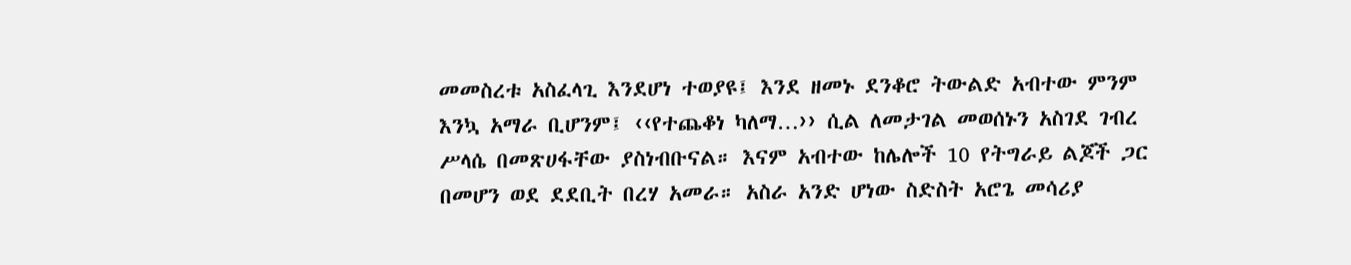መመስረቱ አስፈላጊ እንደሆነ ተወያዩ፤ እንደ ዘመኑ ደንቆሮ ትውልድ አብተው ምንም እንኳ አማራ ቢሆንም፤ ‹‹የተጨቆነ ካለማ…›› ሲል ለመታገል መወሰኑን አስገደ ገብረ ሥላሴ በመጽሀፋቸው ያስነብቡናል። እናም አብተው ከሌሎች 10 የትግራይ ልጆች ጋር በመሆን ወደ ደደቢት በረሃ አመራ። አስራ አንድ ሆነው ስድስት አሮጌ መሳሪያ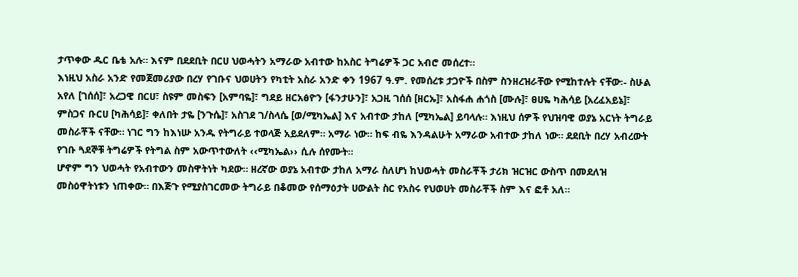ታጥቀው ዱር ቤቴ አሉ። እናም በደደቢት በርሀ ህወሓትን አማራው አብተው ከአስር ትግሬዎች ጋር አብሮ መሰረተ።
እነዚህ አስራ አንድ የመጀመሪያው በረሃ የገቡና ህወሀትን የካቲት አስራ አንድ ቀን 1967 ዓ.ም. የመሰረቱ ታጋዮች በስም ስንዘረዝራቸው የሚከተሉት ናቸው፡- ስሁል አየለ [ገሰሰ]፣ አረጋዊ በርሀ፣ ስዩም መስፍን [አምባዬ]፣ ግደይ ዘርአፅዮን [ፋንታሁን]፣ አጋዚ ገሰሰ [ዘርኡ]፣ አስፋሐ ሐጎስ [ሙሉ]፣ ፀሀዬ ካሕሳይ [አረፈአይኔ]፣ ምስጋና ቡርሀ [ካሕሳይ]፣ ቀለበት ታዬ [ንጉሴ]፣ አስገደ ገ/ስላሴ [ወ/ሚካኤል] እና አብተው ታከለ [ሚካኤል] ይባላሉ። እነዚህ ሰዎች የህዝባዊ ወያኔ አርነት ትግራይ መስራቾች ናቸው። ነገር ግን ከእነሡ አንዱ የትግራይ ተወላጅ አይደለም። አማራ ነው። ከፍ ብዬ እንዳልሁት አማራው አብተው ታከለ ነው። ደደቢት በረሃ አብረውት የገቡ ጓደኞቹ ትግሬዎች የትግል ስም አውጥተውለት ‹‹ሚካኤል›› ሲሉ ሰየሙት።
ሆኖም ግን ህወሓት የአብተውን መስዋትነት ካደው። ዘረኛው ወያኔ አብተው ታከለ አማራ ስለሆነ ከህወሓት መስራቾች ታሪክ ዝርዝር ውስጥ በመደለዝ መስዕዋትነቱን ነጠቀው። በእጅጉ የሚያስገርመው ትግራይ በቆመው የሰማዕታት ሀውልት ስር የአስሩ የህወሀት መስራቾች ስም እና ፎቶ አለ።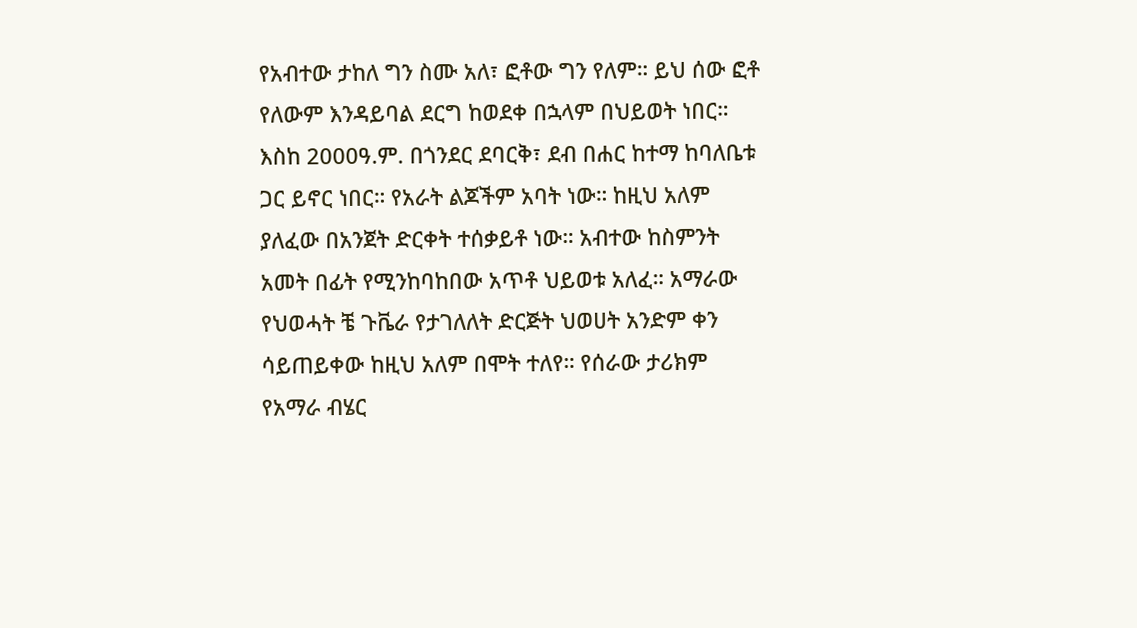የአብተው ታከለ ግን ስሙ አለ፣ ፎቶው ግን የለም። ይህ ሰው ፎቶ የለውም እንዳይባል ደርግ ከወደቀ በኋላም በህይወት ነበር። እስከ 2000ዓ.ም. በጎንደር ደባርቅ፣ ደብ በሐር ከተማ ከባለቤቱ ጋር ይኖር ነበር። የአራት ልጆችም አባት ነው። ከዚህ አለም ያለፈው በአንጀት ድርቀት ተሰቃይቶ ነው። አብተው ከስምንት አመት በፊት የሚንከባከበው አጥቶ ህይወቱ አለፈ። አማራው የህወሓት ቼ ጉቬራ የታገለለት ድርጅት ህወሀት አንድም ቀን ሳይጠይቀው ከዚህ አለም በሞት ተለየ። የሰራው ታሪክም የአማራ ብሄር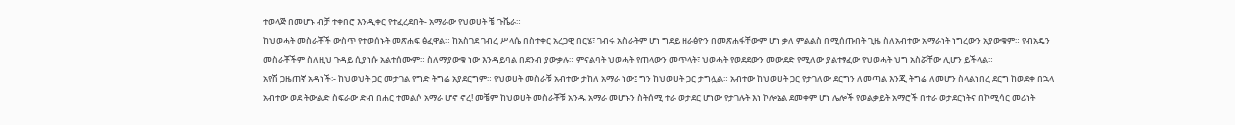ተወላጅ በመሆኑ ብቻ ተቀበሮ እንዲቀር የተፈረደበት- አማራው የህወሀት ቼ ጉቬራ።
ከህወሓት መስራቾች ውስጥ የተወሰኑት መጽሐፍ ፅፈዋል። ከአስገደ ገብረ ሥላሴ በስተቀር አረጋዊ በርሄ፣ ገብሩ አስራትም ሆነ ግደይ ዘራፅዮን በመጽሐፋቸውም ሆነ ቃለ ምልልስ በሚሰጡበት ጊዜ ስለአብተው አማራነት ነግረውን አያውቁም። የብአዴን መስራቾችም ስለዚህ ጉዳይ ሲያነሱ አልተሰሙም። ስለማያውቁ ነው እንዳይባል በደንብ ያውቃሉ። ምናልባት ህወሓት የጠላውን መጥላት፣ ህወሓት የወደደውን መውደድ የሚለው ያልተፃፈው የህወሓት ህግ አስሯቸው ሊሆን ይችላል።
አየሽ ጋዜጠኛ አዳነች፡- ከህወህት ጋር መታገል የግድ ትግሬ አያደርግም። የህወሀት መስራቹ አብተው ታከለ አማራ ነው፤ ግን ከህወሀት ጋር ታግሏል። አብተው ከህወሀት ጋር የታገለው ደርግን ለመጣል እንጂ ትግሬ ለመሆን ስላልነበረ ደርግ ከወደቀ በኋላ አብተው ወደ ትውልድ ስፍራው ድብ በሐር ተመልሶ አማራ ሆኖ ኖረ! መቼም ከህወሀት መስራቾቹ አንዱ አማራ መሆኑን ስትሰሚ ተራ ወታደር ሆነው የታገሉት እነ ኮሎኔል ደመቀም ሆነ ሌሎች የወልቃይት አማሮች በተራ ወታደርነትና በኮሚሳር መሪነት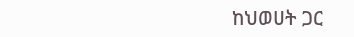ከህወሀት ጋር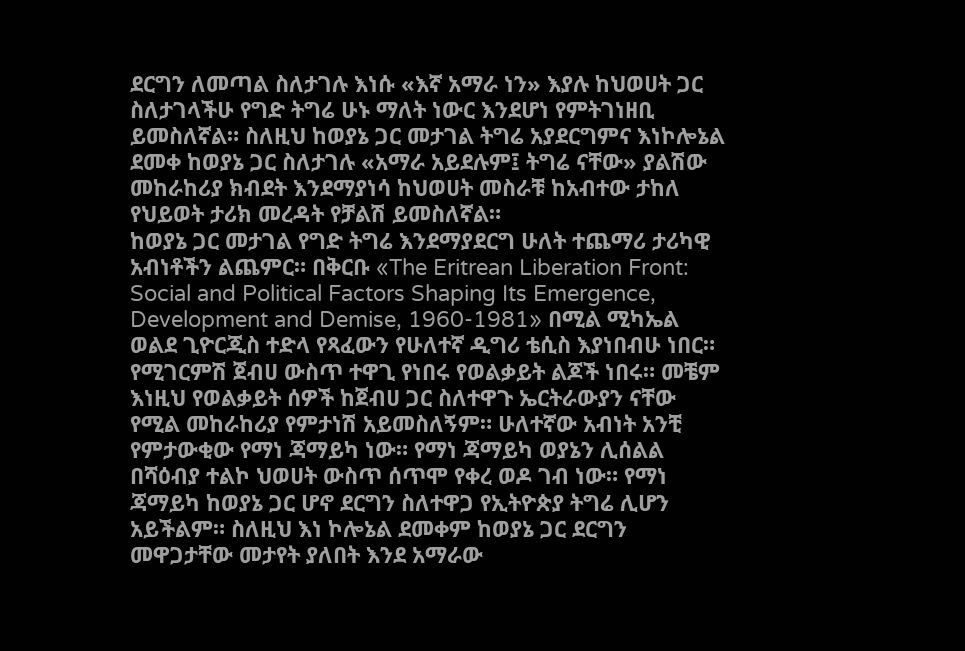ደርግን ለመጣል ስለታገሉ እነሱ «እኛ አማራ ነን» እያሉ ከህወሀት ጋር ስለታገላችሁ የግድ ትግሬ ሁኑ ማለት ነውር እንደሆነ የምትገነዘቢ ይመስለኛል። ስለዚህ ከወያኔ ጋር መታገል ትግሬ አያደርግምና እነኮሎኔል ደመቀ ከወያኔ ጋር ስለታገሉ «አማራ አይደሉም፤ ትግሬ ናቸው» ያልሽው መከራከሪያ ክብደት እንደማያነሳ ከህወሀት መስራቹ ከአብተው ታከለ የህይወት ታሪክ መረዳት የቻልሽ ይመስለኛል።
ከወያኔ ጋር መታገል የግድ ትግሬ እንደማያደርግ ሁለት ተጨማሪ ታሪካዊ አብነቶችን ልጨምር። በቅርቡ «The Eritrean Liberation Front: Social and Political Factors Shaping Its Emergence, Development and Demise, 1960-1981» በሚል ሚካኤል ወልደ ጊዮርጂስ ተድላ የጻፈውን የሁለተኛ ዲግሪ ቴሲስ እያነበብሁ ነበር። የሚገርምሽ ጀብሀ ውስጥ ተዋጊ የነበሩ የወልቃይት ልጆች ነበሩ። መቼም እነዚህ የወልቃይት ሰዎች ከጀብሀ ጋር ስለተዋጉ ኤርትራውያን ናቸው የሚል መከራከሪያ የምታነሽ አይመስለኝም። ሁለተኛው አብነት አንቺ የምታውቂው የማነ ጃማይካ ነው። የማነ ጃማይካ ወያኔን ሊሰልል በሻዕብያ ተልኮ ህወሀት ውስጥ ሰጥሞ የቀረ ወዶ ገብ ነው። የማነ ጃማይካ ከወያኔ ጋር ሆኖ ደርግን ስለተዋጋ የኢትዮጵያ ትግሬ ሊሆን አይችልም። ስለዚህ እነ ኮሎኔል ደመቀም ከወያኔ ጋር ደርግን መዋጋታቸው መታየት ያለበት እንደ አማራው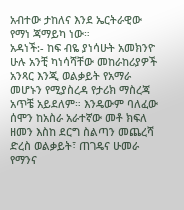አብተው ታከለና እንደ ኤርትራዊው የማነ ጃማይካ ነው።
አዳነች:- ከፍ ብዬ ያነሳሁት አመክንዮ ሁሉ አንቺ ካነሳሻቸው መከራከሪያዎች አንጻር እንጂ ወልቃይት የአማራ መሆኑን የሚያስረዳ የታሪክ ማስረጃ አጥቼ አይደለም። እንዴውም ባለፈው ሰሞን ከአስራ አራተኛው መቶ ክፍለ ዘመን እስከ ደርግ ስልጣን መጨረሻ ድረስ ወልቃይት፣ ጠገዴና ሁመራ የማንና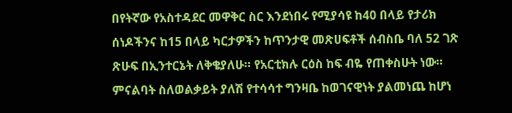በየትኛው የአስተዳደር መዋቅር ስር እንደነበሩ የሚያሳዩ ከ40 በላይ የታሪክ ሰነዶችንና ከ15 በላይ ካርታዎችን ከጥንታዊ መጽሀፍቶች ሰብስቤ ባለ 52 ገጽ ጽሁፍ በኢንተርኔት ለቅቄያለሁ። የአርቲክሉ ርዕስ ከፍ ብዬ የጠቀስሁት ነው። ምናልባት ስለወልቃይት ያለሽ የተሳሳተ ግንዛቤ ከወገናዊነት ያልመነጨ ከሆነ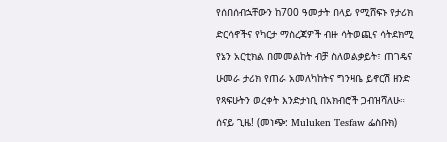የሰበሰብኋቸውን ከ700 ዓመታት በላይ የሚሸፍኑ የታሪክ ድርሳኖችና የካርታ ማስረጃዎች ብዙ ሳትወጪና ሳትደክሚ የኔን አርቲክል በመመልከት ብቻ ስለወልቃይት፣ ጠገዴና ሁመራ ታሪክ የጠራ አመለካከትና ግንዛቤ ይኖርሽ ዘንድ የጻፍሁትን ወረቀት እንድታነቢ በአክብሮች ጋብዝሻለሁ። ሰናይ ጊዜ! (መነጭ: Muluken Tesfaw ፌስቡክ)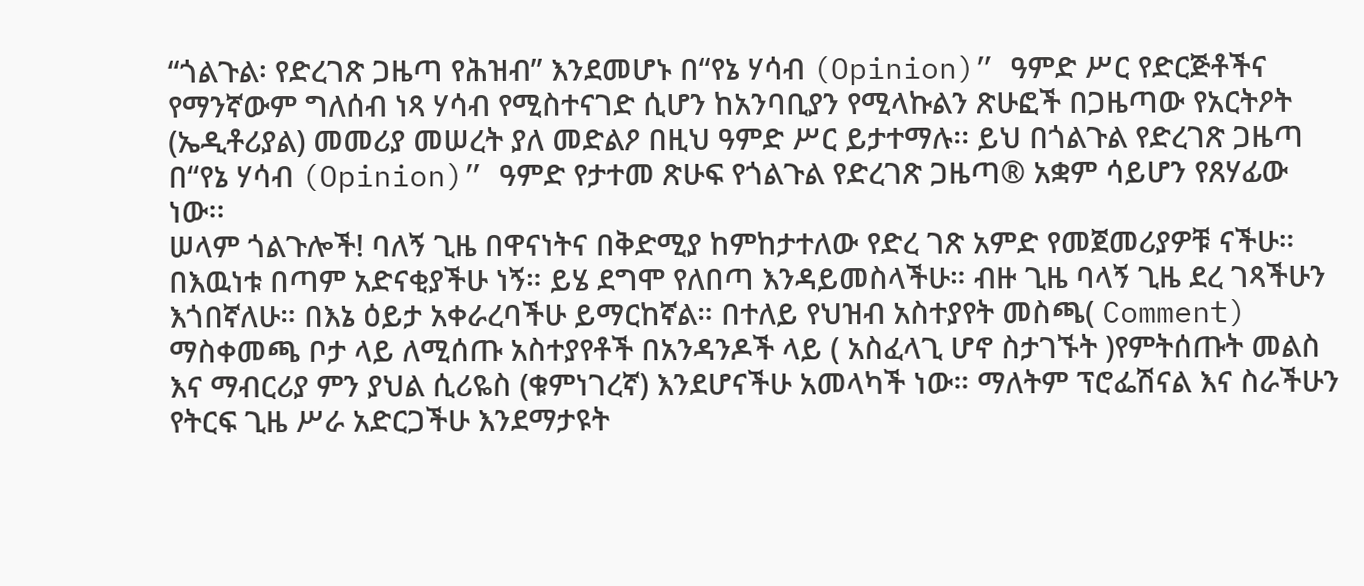“ጎልጉል፡ የድረገጽ ጋዜጣ የሕዝብ” እንደመሆኑ በ“የኔ ሃሳብ (Opinion)” ዓምድ ሥር የድርጅቶችና የማንኛውም ግለሰብ ነጻ ሃሳብ የሚስተናገድ ሲሆን ከአንባቢያን የሚላኩልን ጽሁፎች በጋዜጣው የአርትዖት (ኤዲቶሪያል) መመሪያ መሠረት ያለ መድልዖ በዚህ ዓምድ ሥር ይታተማሉ፡፡ ይህ በጎልጉል የድረገጽ ጋዜጣ በ“የኔ ሃሳብ (Opinion)” ዓምድ የታተመ ጽሁፍ የጎልጉል የድረገጽ ጋዜጣ® አቋም ሳይሆን የጸሃፊው ነው፡፡
ሠላም ጎልጉሎች! ባለኝ ጊዜ በዋናነትና በቅድሚያ ከምከታተለው የድረ ገጽ አምድ የመጀመሪያዎቹ ናችሁ። በእዉነቱ በጣም አድናቂያችሁ ነኝ። ይሄ ደግሞ የለበጣ እንዳይመስላችሁ። ብዙ ጊዜ ባላኝ ጊዜ ደረ ገጻችሁን እጎበኛለሁ። በእኔ ዕይታ አቀራረባችሁ ይማርከኛል። በተለይ የህዝብ አስተያየት መስጫ( Comment) ማስቀመጫ ቦታ ላይ ለሚሰጡ አስተያየቶች በአንዳንዶች ላይ ( አስፈላጊ ሆኖ ስታገኙት )የምትሰጡት መልስ እና ማብርሪያ ምን ያህል ሲሪዬስ (ቁምነገረኛ) እንደሆናችሁ አመላካች ነው። ማለትም ፕሮፌሽናል እና ስራችሁን የትርፍ ጊዜ ሥራ አድርጋችሁ እንደማታዩት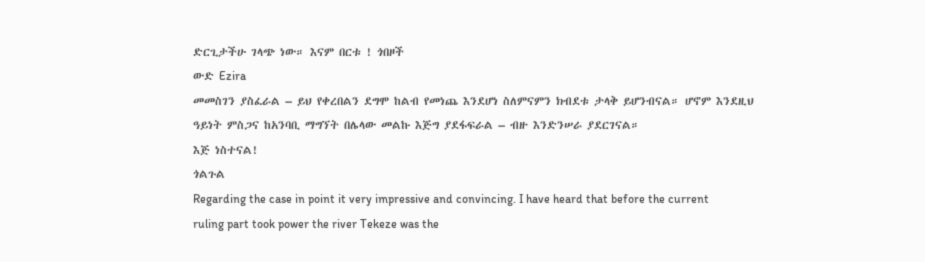ድርጊታችሁ ገላጭ ነው። እናም በርቱ ! ጎበዞች
ውድ Ezira
መመስገን ያስፈራል – ይህ የቀረበልን ደግሞ ከልብ የመነጨ እንደሆነ ስለምናምን ክብደቱ ታላቅ ይሆንብናል። ሆኖም እንደዚህ ዓይነት ምስጋና ከአንባቢ ማግኘት በሌላው መልኩ እጅግ ያደፋፍራል – ብዙ እንድንሠራ ያደርገናል።
እጅ ነስተናል!
ጎልጉል
Regarding the case in point it very impressive and convincing. I have heard that before the current ruling part took power the river Tekeze was the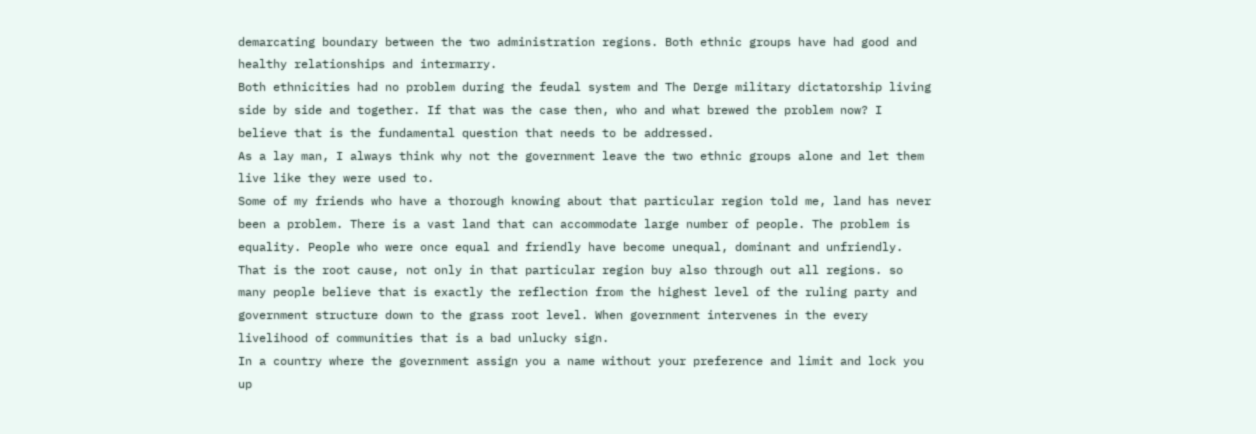demarcating boundary between the two administration regions. Both ethnic groups have had good and healthy relationships and intermarry.
Both ethnicities had no problem during the feudal system and The Derge military dictatorship living side by side and together. If that was the case then, who and what brewed the problem now? I believe that is the fundamental question that needs to be addressed.
As a lay man, I always think why not the government leave the two ethnic groups alone and let them live like they were used to.
Some of my friends who have a thorough knowing about that particular region told me, land has never been a problem. There is a vast land that can accommodate large number of people. The problem is equality. People who were once equal and friendly have become unequal, dominant and unfriendly. That is the root cause, not only in that particular region buy also through out all regions. so many people believe that is exactly the reflection from the highest level of the ruling party and government structure down to the grass root level. When government intervenes in the every livelihood of communities that is a bad unlucky sign.
In a country where the government assign you a name without your preference and limit and lock you up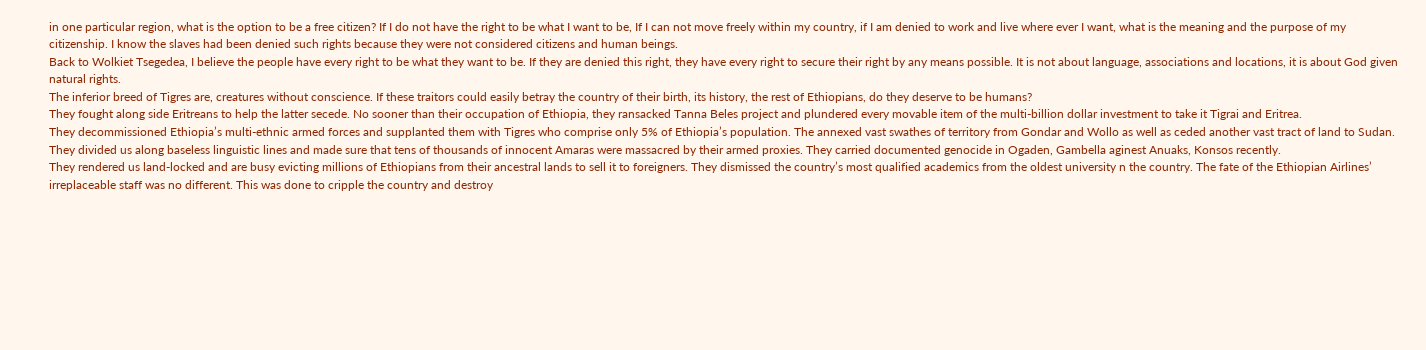in one particular region, what is the option to be a free citizen? If I do not have the right to be what I want to be, If I can not move freely within my country, if I am denied to work and live where ever I want, what is the meaning and the purpose of my citizenship. I know the slaves had been denied such rights because they were not considered citizens and human beings.
Back to Wolkiet Tsegedea, I believe the people have every right to be what they want to be. If they are denied this right, they have every right to secure their right by any means possible. It is not about language, associations and locations, it is about God given natural rights.
The inferior breed of Tigres are, creatures without conscience. If these traitors could easily betray the country of their birth, its history, the rest of Ethiopians, do they deserve to be humans?
They fought along side Eritreans to help the latter secede. No sooner than their occupation of Ethiopia, they ransacked Tanna Beles project and plundered every movable item of the multi-billion dollar investment to take it Tigrai and Eritrea.
They decommissioned Ethiopia’s multi-ethnic armed forces and supplanted them with Tigres who comprise only 5% of Ethiopia’s population. The annexed vast swathes of territory from Gondar and Wollo as well as ceded another vast tract of land to Sudan.
They divided us along baseless linguistic lines and made sure that tens of thousands of innocent Amaras were massacred by their armed proxies. They carried documented genocide in Ogaden, Gambella aginest Anuaks, Konsos recently.
They rendered us land-locked and are busy evicting millions of Ethiopians from their ancestral lands to sell it to foreigners. They dismissed the country’s most qualified academics from the oldest university n the country. The fate of the Ethiopian Airlines’ irreplaceable staff was no different. This was done to cripple the country and destroy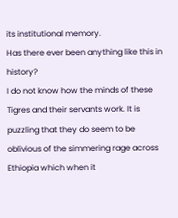its institutional memory.
Has there ever been anything like this in history?
I do not know how the minds of these Tigres and their servants work. It is puzzling that they do seem to be oblivious of the simmering rage across Ethiopia which when it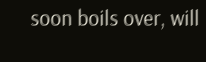soon boils over, will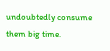undoubtedly consume them big time.